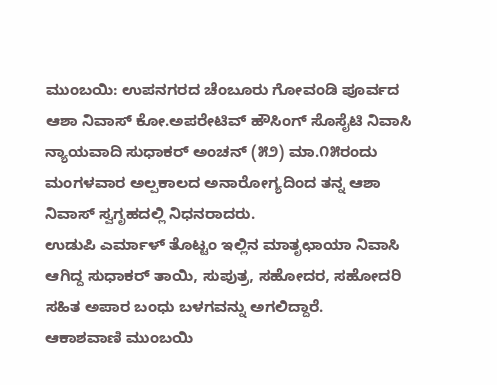ಮುಂಬಯಿ: ಉಪನಗರದ ಚೆಂಬೂರು ಗೋವಂಡಿ ಪೂರ್ವದ ಆಶಾ ನಿವಾಸ್ ಕೋ.ಅಪರೇಟಿವ್ ಹೌಸಿಂಗ್ ಸೊಸೈಟಿ ನಿವಾಸಿ ನ್ಯಾಯವಾದಿ ಸುಧಾಕರ್ ಅಂಚನ್ (೫೨) ಮಾ.೧೫ರಂದು ಮಂಗಳವಾರ ಅಲ್ಪಕಾಲದ ಅನಾರೋಗ್ಯದಿಂದ ತನ್ನ ಆಶಾ ನಿವಾಸ್ ಸ್ವಗೃಹದಲ್ಲಿ ನಿಧನರಾದರು.
ಉಡುಪಿ ಎರ್ಮಾಳ್ ತೊಟ್ಟಂ ಇಲ್ಲಿನ ಮಾತೃಛಾಯಾ ನಿವಾಸಿ ಆಗಿದ್ದ ಸುಧಾಕರ್ ತಾಯಿ, ಸುಪುತ್ರ, ಸಹೋದರ, ಸಹೋದರಿ ಸಹಿತ ಅಪಾರ ಬಂಧು ಬಳಗವನ್ನು ಅಗಲಿದ್ದಾರೆ.
ಆಕಾಶವಾಣಿ ಮುಂಬಯಿ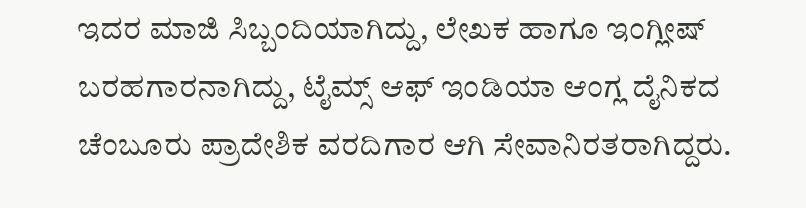ಇದರ ಮಾಜಿ ಸಿಬ್ಬಂದಿಯಾಗಿದ್ದು, ಲೇಖಕ ಹಾಗೂ ಇಂಗ್ಲೀಷ್ ಬರಹಗಾರನಾಗಿದ್ದು, ಟೈಮ್ಸ್ ಆಫ್ ಇಂಡಿಯಾ ಆಂಗ್ಲ ದೈನಿಕದ ಚೆಂಬೂರು ಪ್ರಾದೇಶಿಕ ವರದಿಗಾರ ಆಗಿ ಸೇವಾನಿರತರಾಗಿದ್ದರು.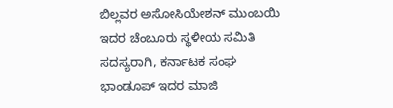ಬಿಲ್ಲವರ ಅಸೋಸಿಯೇಶನ್ ಮುಂಬಯಿ ಇದರ ಚೆಂಬೂರು ಸ್ಥಳೀಯ ಸಮಿತಿ ಸದಸ್ಯರಾಗಿ, ಕರ್ನಾಟಕ ಸಂಘ ಭಾಂಡೂಪ್ ಇದರ ಮಾಜಿ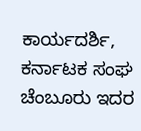ಕಾರ್ಯದರ್ಶಿ, ಕರ್ನಾಟಕ ಸಂಘ ಚೆಂಬೂರು ಇದರ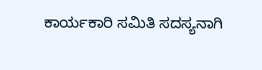ಕಾರ್ಯಕಾರಿ ಸಮಿತಿ ಸದಸ್ಯನಾಗಿ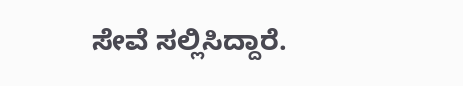ಸೇವೆ ಸಲ್ಲಿಸಿದ್ದಾರೆ.